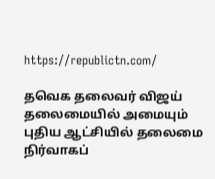https://republictn.com/

தவெக தலைவர் விஜய் தலைமையில் அமையும் புதிய ஆட்சியில் தலைமை நிர்வாகப்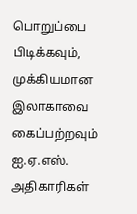பொறுப்பை பிடிக்கவும், முக்கியமான இலாகாவை கைப்பற்றவும் ஐ.ஏ.எஸ். அதிகாரிகள்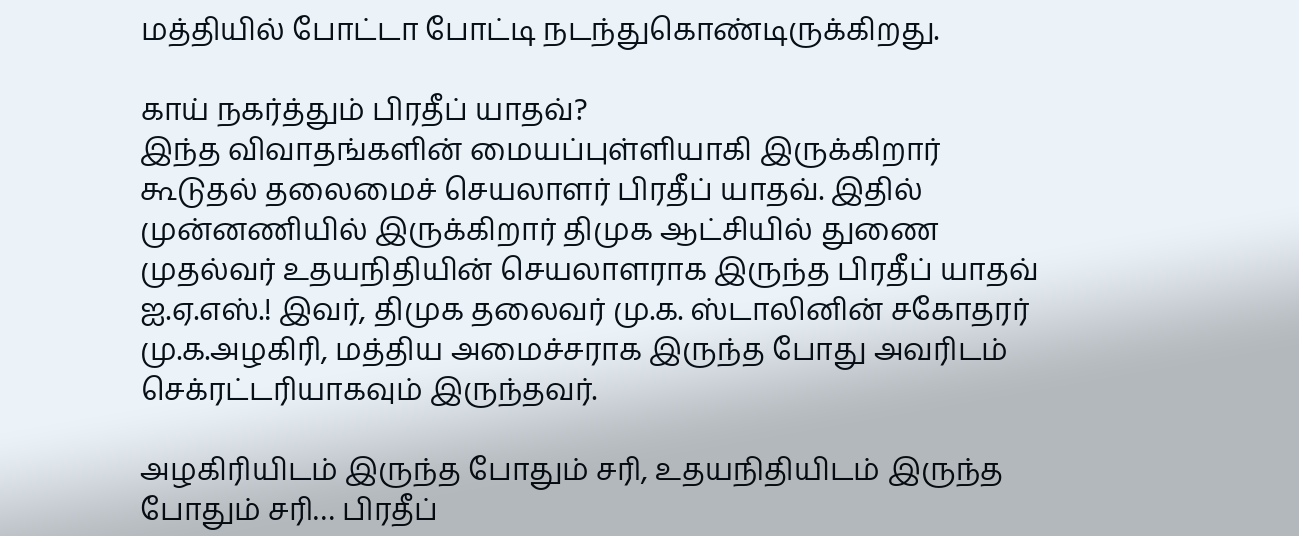மத்தியில் போட்டா போட்டி நடந்துகொண்டிருக்கிறது.

காய் நகர்த்தும் பிரதீப் யாதவ்?
இந்த விவாதங்களின் மையப்புள்ளியாகி இருக்கிறார் கூடுதல் தலைமைச் செயலாளர் பிரதீப் யாதவ். இதில் முன்னணியில் இருக்கிறார் திமுக ஆட்சியில் துணை முதல்வர் உதயநிதியின் செயலாளராக இருந்த பிரதீப் யாதவ் ஐ.ஏ.எஸ்.! இவர், திமுக தலைவர் மு.க. ஸ்டாலினின் சகோதரர் மு.க.அழகிரி, மத்திய அமைச்சராக இருந்த போது அவரிடம் செக்ரட்டரியாகவும் இருந்தவர்.

அழகிரியிடம் இருந்த போதும் சரி, உதயநிதியிடம் இருந்த போதும் சரி… பிரதீப்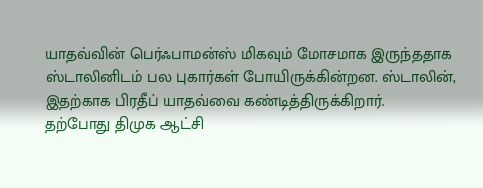யாதவ்வின் பெர்ஃபாமன்ஸ் மிகவும் மோசமாக இருந்ததாக ஸ்டாலினிடம் பல புகார்கள் போயிருக்கின்றன. ஸ்டாலின், இதற்காக பிரதீப் யாதவ்வை கண்டித்திருக்கிறார்.
தற்போது திமுக ஆட்சி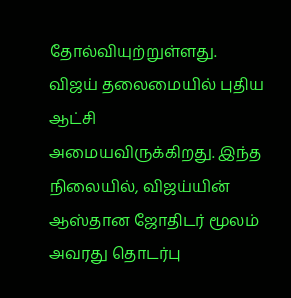தோல்வியுற்றுள்ளது. விஜய் தலைமையில் புதிய ஆட்சி அமையவிருக்கிறது. இந்த நிலையில், விஜய்யின் ஆஸ்தான ஜோதிடர் மூலம் அவரது தொடர்பு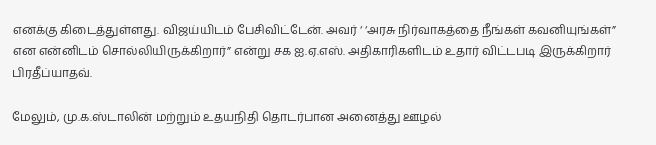எனக்கு கிடைத்துள்ளது. விஜய்யிடம் பேசிவிட்டேன். அவர் ‘ ‘அரசு நிர்வாகத்தை நீங்கள் கவனியுங்கள்” என என்னிடம் சொல்லியிருக்கிறார்” என்று சக ஐ.ஏ.எஸ். அதிகாரிகளிடம் உதார் விட்டபடி இருக்கிறார் பிரதீப்யாதவ்.

மேலும், மு.க.ஸ்டாலின் மற்றும் உதயநிதி தொடர்பான அனைத்து ஊழல்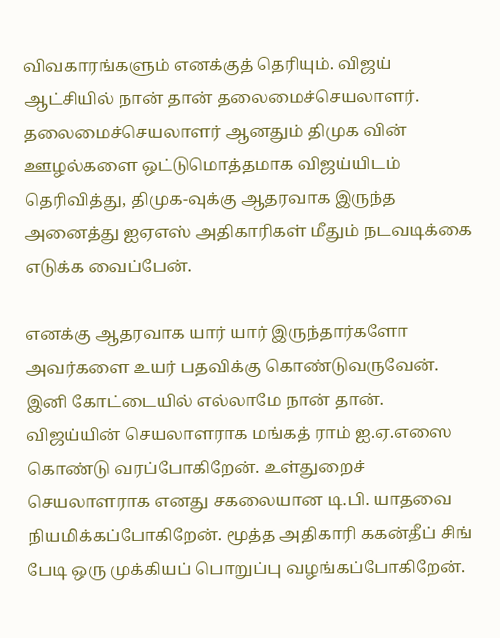விவகாரங்களும் எனக்குத் தெரியும். விஜய் ஆட்சியில் நான் தான் தலைமைச்செயலாளர். தலைமைச்செயலாளர் ஆனதும் திமுக வின் ஊழல்களை ஒட்டுமொத்தமாக விஜய்யிடம் தெரிவித்து, திமுக-வுக்கு ஆதரவாக இருந்த அனைத்து ஐஏஎஸ் அதிகாரிகள் மீதும் நடவடிக்கை எடுக்க வைப்பேன்.

எனக்கு ஆதரவாக யார் யார் இருந்தார்களோ அவர்களை உயர் பதவிக்கு கொண்டுவருவேன். இனி கோட்டையில் எல்லாமே நான் தான். விஜய்யின் செயலாளராக மங்கத் ராம் ஐ.ஏ.எஸை கொண்டு வரப்போகிறேன். உள்துறைச் செயலாளராக எனது சகலையான டி.பி. யாதவை நியமிக்கப்போகிறேன். மூத்த அதிகாரி ககன்தீப் சிங் பேடி ஒரு முக்கியப் பொறுப்பு வழங்கப்போகிறேன்.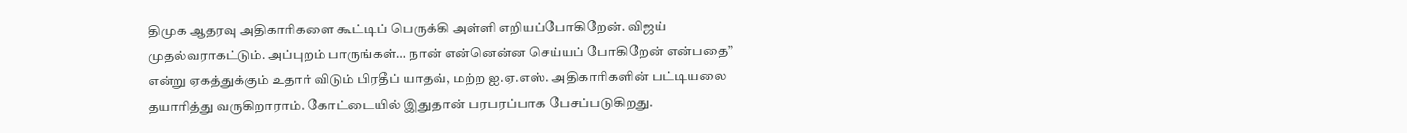திமுக ஆதரவு அதிகாரிகளை கூட்டிப் பெருக்கி அள்ளி எறியப்போகிறேன். விஜய் முதல்வராகட்டும். அப்புறம் பாருங்கள்… நான் என்னென்ன செய்யப் போகிறேன் என்பதை” என்று ஏகத்துக்கும் உதார் விடும் பிரதீப் யாதவ், மற்ற ஐ.ஏ.எஸ். அதிகாரிகளின் பட்டியலை தயாரித்து வருகிறாராம். கோட்டையில் இதுதான் பரபரப்பாக பேசப்படுகிறது.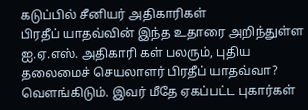கடுப்பில் சீனியர் அதிகாரிகள்
பிரதீப் யாதவ்வின் இந்த உதாரை அறிந்துள்ள ஐ.ஏ.எஸ். அதிகாரி கள் பலரும், புதிய தலைமைச் செயலாளர் பிரதீப் யாதவ்வா? வெளங்கிடும். இவர் மீதே ஏகப்பட்ட புகார்கள்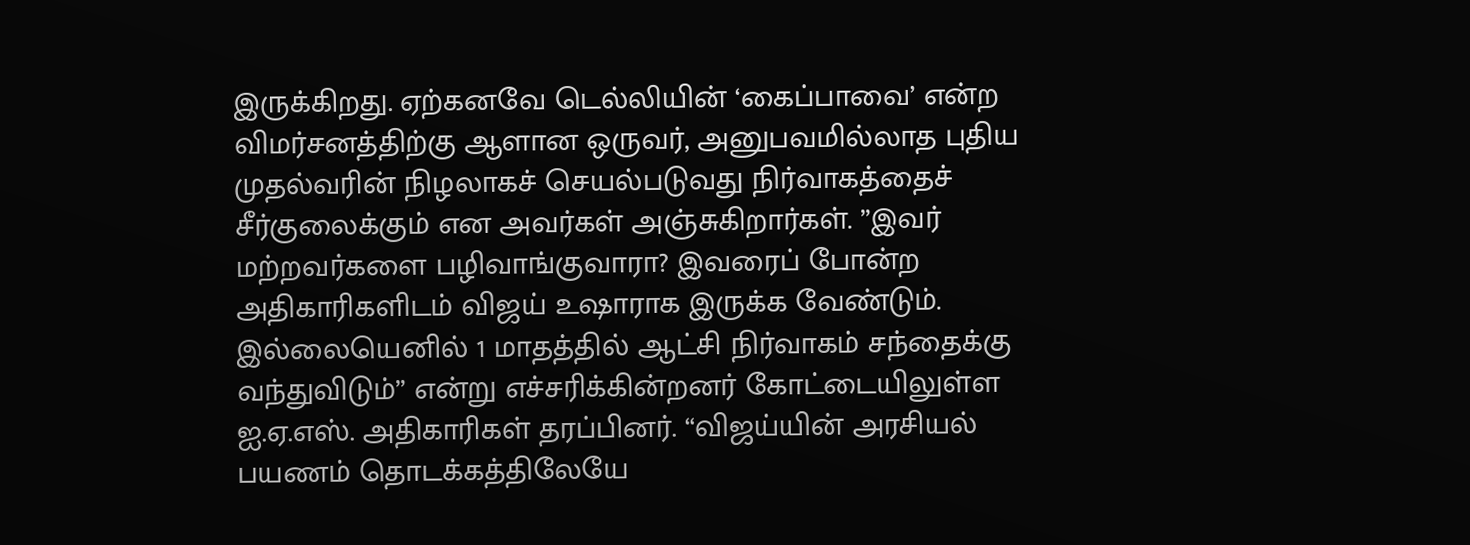இருக்கிறது. ஏற்கனவே டெல்லியின் ‘கைப்பாவை’ என்ற விமர்சனத்திற்கு ஆளான ஒருவர், அனுபவமில்லாத புதிய முதல்வரின் நிழலாகச் செயல்படுவது நிர்வாகத்தைச் சீர்குலைக்கும் என அவர்கள் அஞ்சுகிறார்கள். ”இவர் மற்றவர்களை பழிவாங்குவாரா? இவரைப் போன்ற அதிகாரிகளிடம் விஜய் உஷாராக இருக்க வேண்டும். இல்லையெனில் 1 மாதத்தில் ஆட்சி நிர்வாகம் சந்தைக்கு வந்துவிடும்” என்று எச்சரிக்கின்றனர் கோட்டையிலுள்ள ஐ.ஏ.எஸ். அதிகாரிகள் தரப்பினர். “விஜய்யின் அரசியல் பயணம் தொடக்கத்திலேயே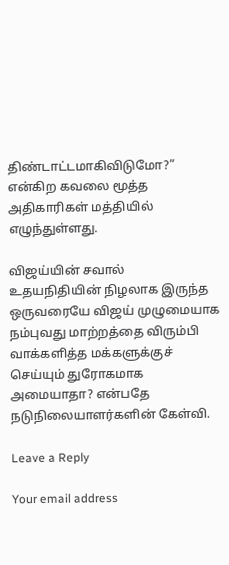திண்டாட்டமாகிவிடுமோ?” என்கிற கவலை மூத்த அதிகாரிகள் மத்தியில் எழுந்துள்ளது.

விஜய்யின் சவால்
உதயநிதியின் நிழலாக இருந்த ஒருவரையே விஜய் முழுமையாக நம்புவது மாற்றத்தை விரும்பி வாக்களித்த மக்களுக்குச் செய்யும் துரோகமாக அமையாதா? என்பதே நடுநிலையாளர்களின் கேள்வி.

Leave a Reply

Your email address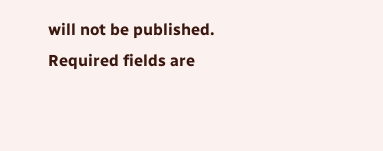will not be published. Required fields are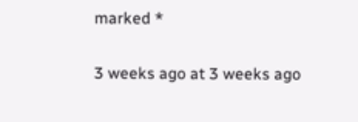marked *

3 weeks ago at 3 weeks ago